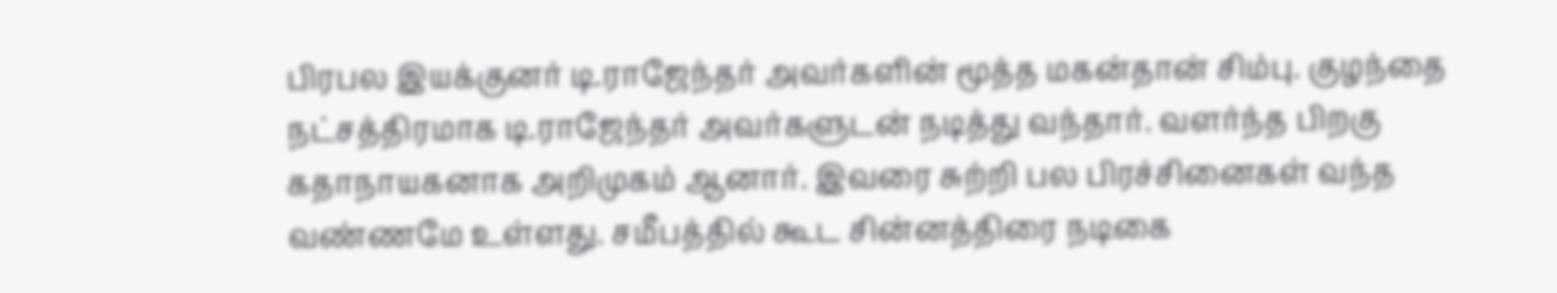பிரபல இயக்குனர் டி.ராஜேந்தர் அவர்களின் மூத்த மகன்தான் சிம்பு. குழந்தை நட்சத்திரமாக டி.ராஜேந்தர் அவர்களுடன் நடித்து வந்தார். வளர்ந்த பிறகு கதாநாயகனாக அறிமுகம் ஆனார். இவரை சுற்றி பல பிரச்சினைகள் வந்த வண்ணமே உள்ளது. சமீபத்தில் கூட சின்னத்திரை நடிகை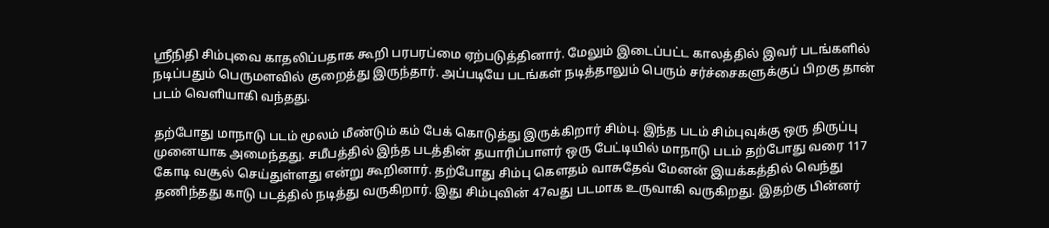ஸ்ரீநிதி சிம்புவை காதலிப்பதாக கூறி பரபரப்மை ஏற்படுத்தினார். மேலும் இடைப்பட்ட காலத்தில் இவர் படங்களில் நடிப்பதும் பெருமளவில் குறைத்து இருந்தார். அப்படியே படங்கள் நடித்தாலும் பெரும் சர்ச்சைகளுக்குப் பிறகு தான் படம் வெளியாகி வந்தது.

தற்போது மாநாடு படம் மூலம் மீண்டும் கம் பேக் கொடுத்து இருக்கிறார் சிம்பு. இந்த படம் சிம்புவுக்கு ஒரு திருப்பு முனையாக அமைந்தது. சமீபத்தில் இந்த படத்தின் தயாரிப்பாளர் ஒரு பேட்டியில் மாநாடு படம் தற்போது வரை 117 கோடி வசூல் செய்துள்ளது என்று கூறினார். தற்போது சிம்பு கௌதம் வாசுதேவ் மேனன் இயக்கத்தில் வெந்து தணிந்தது காடு படத்தில் நடித்து வருகிறார். இது சிம்புவின் 47வது படமாக உருவாகி வருகிறது. இதற்கு பின்னர்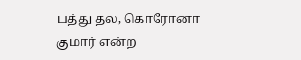பத்து தல, கொரோனா குமார் என்ற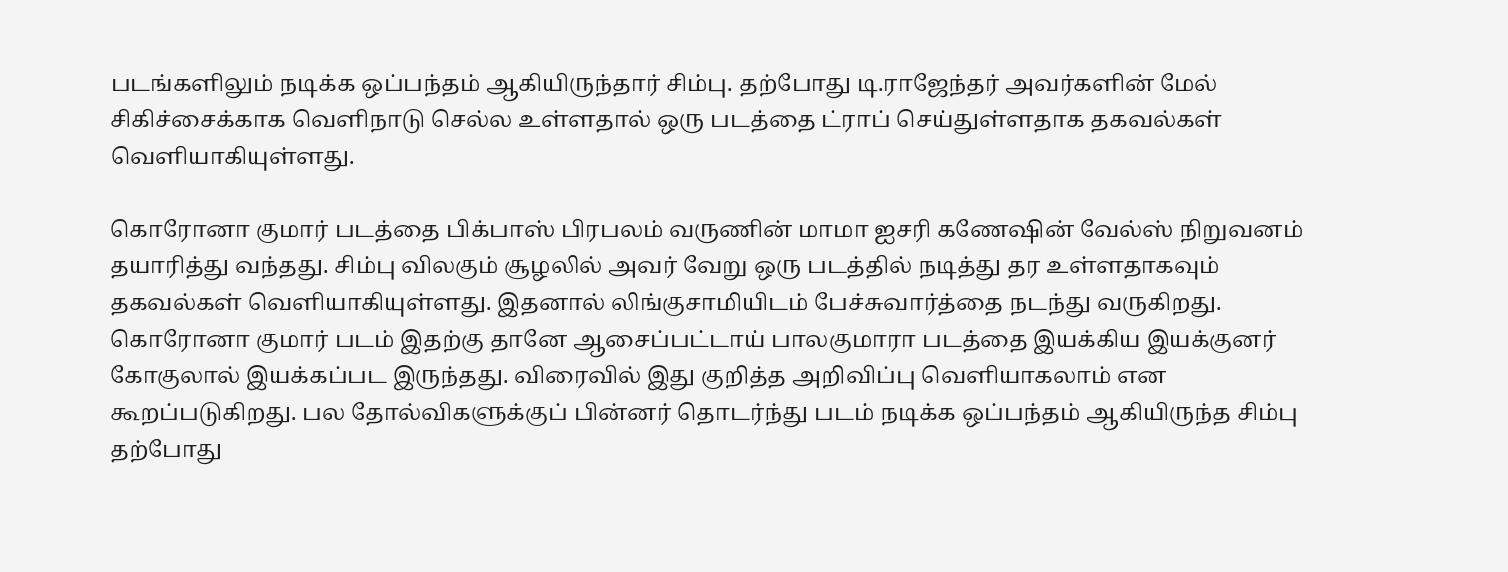படங்களிலும் நடிக்க ஒப்பந்தம் ஆகியிருந்தார் சிம்பு. தற்போது டி.ராஜேந்தர் அவர்களின் மேல் சிகிச்சைக்காக வெளிநாடு செல்ல உள்ளதால் ஒரு படத்தை ட்ராப் செய்துள்ளதாக தகவல்கள் வெளியாகியுள்ளது.

கொரோனா குமார் படத்தை பிக்பாஸ் பிரபலம் வருணின் மாமா ஐசரி கணேஷின் வேல்ஸ் நிறுவனம் தயாரித்து வந்தது. சிம்பு விலகும் சூழலில் அவர் வேறு ஒரு படத்தில் நடித்து தர உள்ளதாகவும் தகவல்கள் வெளியாகியுள்ளது. இதனால் லிங்குசாமியிடம் பேச்சுவார்த்தை நடந்து வருகிறது. கொரோனா குமார் படம் இதற்கு தானே ஆசைப்பட்டாய் பாலகுமாரா படத்தை இயக்கிய இயக்குனர் கோகுலால் இயக்கப்பட இருந்தது. விரைவில் இது குறித்த அறிவிப்பு வெளியாகலாம் என கூறப்படுகிறது. பல தோல்விகளுக்குப் பின்னர் தொடர்ந்து படம் நடிக்க ஒப்பந்தம் ஆகியிருந்த சிம்பு தற்போது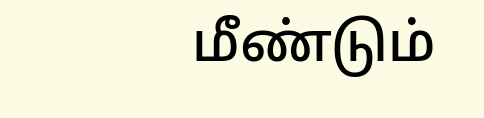மீண்டும்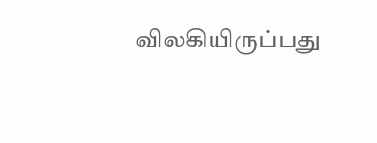விலகியிருப்பது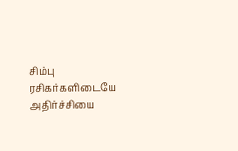சிம்பு ரசிகர்களிடையே அதிர்ச்சியை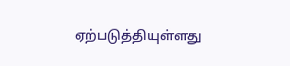ஏற்படுத்தியுள்ளது